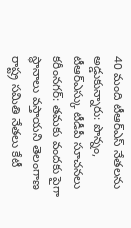40 మంది టీఆర్ఎస్ నేతలను అడ్డుకున్నారు: పొన్నం, టీఆర్ఎస్కు టీడీపీ సూచనలు
కరీంనగర్: తమకు వందకు పైగా స్థానాలు వస్తాయని తెలంగాణ రాష్ట్ర సమితి నేతలు కేటీ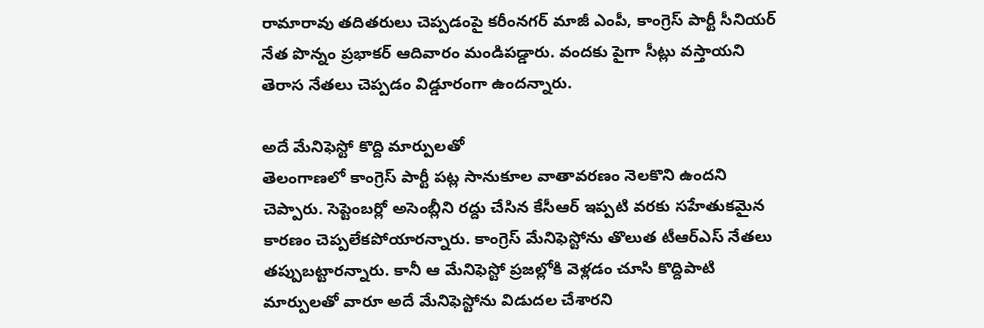రామారావు తదితరులు చెప్పడంపై కరీంనగర్ మాజీ ఎంపీ, కాంగ్రెస్ పార్టీ సీనియర్ నేత పొన్నం ప్రభాకర్ ఆదివారం మండిపడ్డారు. వందకు పైగా సీట్లు వస్తాయని తెరాస నేతలు చెప్పడం విడ్డూరంగా ఉందన్నారు.

అదే మేనిఫెస్టో కొద్ది మార్పులతో
తెలంగాణలో కాంగ్రెస్ పార్టీ పట్ల సానుకూల వాతావరణం నెలకొని ఉందని చెప్పారు. సెప్టెంబర్లో అసెంబ్లీని రద్దు చేసిన కేసీఆర్ ఇప్పటి వరకు సహేతుకమైన కారణం చెప్పలేకపోయారన్నారు. కాంగ్రెస్ మేనిఫెస్టోను తొలుత టీఆర్ఎస్ నేతలు తప్పుబట్టారన్నారు. కానీ ఆ మేనిఫెస్టో ప్రజల్లోకి వెళ్లడం చూసి కొద్దిపాటి మార్పులతో వారూ అదే మేనిఫెస్టోను విడుదల చేశారని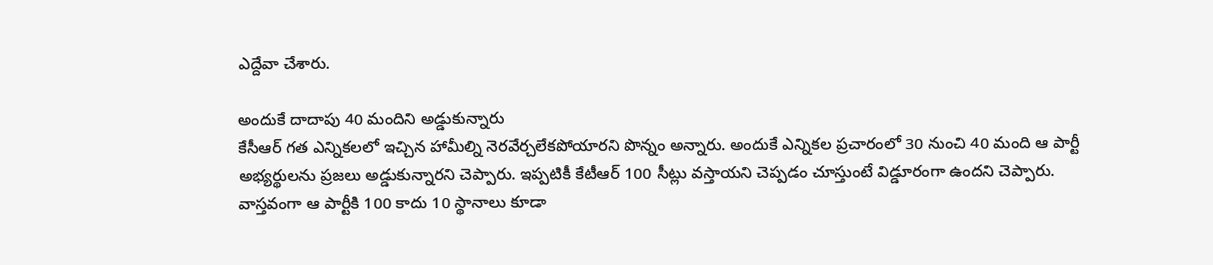ఎద్దేవా చేశారు.

అందుకే దాదాపు 40 మందిని అడ్డుకున్నారు
కేసీఆర్ గత ఎన్నికలలో ఇచ్చిన హామీల్ని నెరవేర్చలేకపోయారని పొన్నం అన్నారు. అందుకే ఎన్నికల ప్రచారంలో 30 నుంచి 40 మంది ఆ పార్టీ అభ్యర్థులను ప్రజలు అడ్డుకున్నారని చెప్పారు. ఇప్పటికీ కేటీఆర్ 100 సీట్లు వస్తాయని చెప్పడం చూస్తుంటే విడ్డూరంగా ఉందని చెప్పారు. వాస్తవంగా ఆ పార్టీకి 100 కాదు 10 స్థానాలు కూడా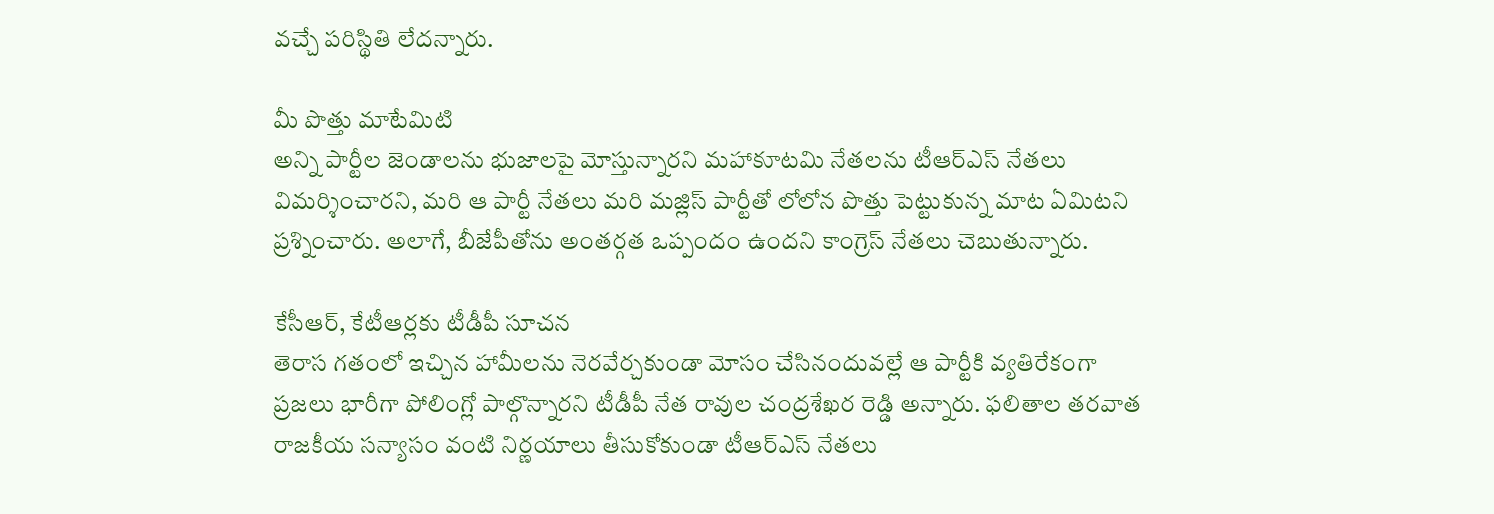వచ్చే పరిస్థితి లేదన్నారు.

మీ పొత్తు మాటేమిటి
అన్ని పార్టీల జెండాలను భుజాలపై మోస్తున్నారని మహాకూటమి నేతలను టీఆర్ఎస్ నేతలు విమర్శించారని, మరి ఆ పార్టీ నేతలు మరి మజ్లిస్ పార్టీతో లోలోన పొత్తు పెట్టుకున్న మాట ఏమిటని ప్రశ్నించారు. అలాగే, బీజేపీతోను అంతర్గత ఒప్పందం ఉందని కాంగ్రెస్ నేతలు చెబుతున్నారు.

కేసీఆర్, కేటీఆర్లకు టీడీపీ సూచన
తెరాస గతంలో ఇచ్చిన హామీలను నెరవేర్చకుండా మోసం చేసినందువల్లే ఆ పార్టీకి వ్యతిరేకంగా ప్రజలు భారీగా పోలింగ్లో పాల్గొన్నారని టీడీపీ నేత రావుల చంద్రశేఖర రెడ్డి అన్నారు. ఫలితాల తరవాత రాజకీయ సన్యాసం వంటి నిర్ణయాలు తీసుకోకుండా టీఆర్ఎస్ నేతలు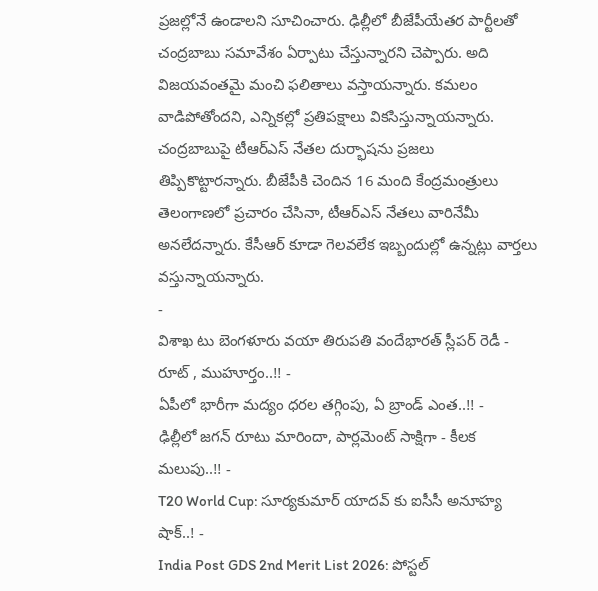ప్రజల్లోనే ఉండాలని సూచించారు. ఢిల్లీలో బీజేపీయేతర పార్టీలతో చంద్రబాబు సమావేశం ఏర్పాటు చేస్తున్నారని చెప్పారు. అది విజయవంతమై మంచి ఫలితాలు వస్తాయన్నారు. కమలం వాడిపోతోందని, ఎన్నికల్లో ప్రతిపక్షాలు వికసిస్తున్నాయన్నారు. చంద్రబాబుపై టీఆర్ఎస్ నేతల దుర్భాషను ప్రజలు తిప్పికొట్టారన్నారు. బీజేపీకి చెందిన 16 మంది కేంద్రమంత్రులు తెలంగాణలో ప్రచారం చేసినా, టీఆర్ఎస్ నేతలు వారినేమీ అనలేదన్నారు. కేసీఆర్ కూడా గెలవలేక ఇబ్బందుల్లో ఉన్నట్లు వార్తలు వస్తున్నాయన్నారు.
-
విశాఖ టు బెంగళూరు వయా తిరుపతి వందేభారత్ స్లీపర్ రెడీ - రూట్ , ముహూర్తం..!! -
ఏపీలో భారీగా మద్యం ధరల తగ్గింపు, ఏ బ్రాండ్ ఎంత..!! -
ఢిల్లీలో జగన్ రూటు మారిందా, పార్లమెంట్ సాక్షిగా - కీలక మలుపు..!! -
T20 World Cup: సూర్యకుమార్ యాదవ్ కు ఐసీసీ అనూహ్య షాక్..! -
India Post GDS 2nd Merit List 2026: పోస్టల్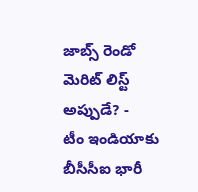జాబ్స్ రెండో మెరిట్ లిస్ట్ అప్పుడే? -
టీం ఇండియాకు బీసీసీఐ భారీ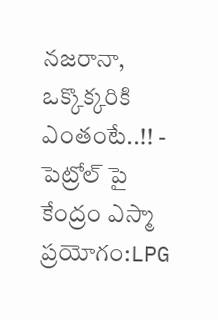నజరానా, ఒక్కొక్కరికి ఎంతంటే..!! -
పెట్రోల్ పై కేంద్రం ఎస్మా ప్రయోగం:LPG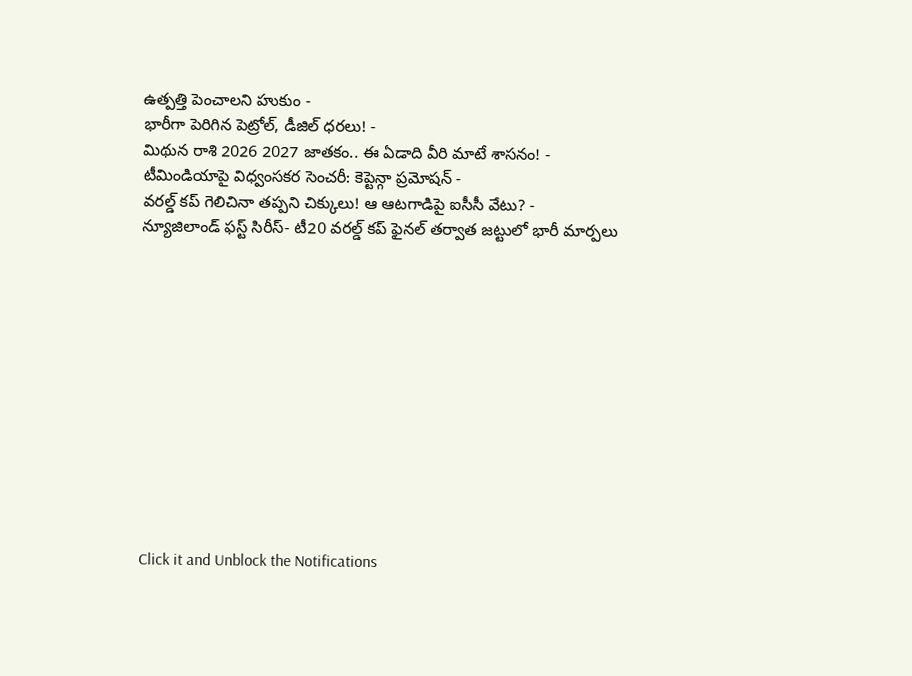ఉత్పత్తి పెంచాలని హుకుం -
భారీగా పెరిగిన పెట్రోల్, డీజిల్ ధరలు! -
మిథున రాశి 2026 2027 జాతకం.. ఈ ఏడాది వీరి మాటే శాసనం! -
టీమిండియాపై విధ్వంసకర సెంచరీ: కెప్టెన్గా ప్రమోషన్ -
వరల్డ్ కప్ గెలిచినా తప్పని చిక్కులు! ఆ ఆటగాడిపై ఐసీసీ వేటు? -
న్యూజిలాండ్ ఫస్ట్ సిరీస్- టీ20 వరల్డ్ కప్ ఫైనల్ తర్వాత జట్టులో భారీ మార్పలు












Click it and Unblock the Notifications